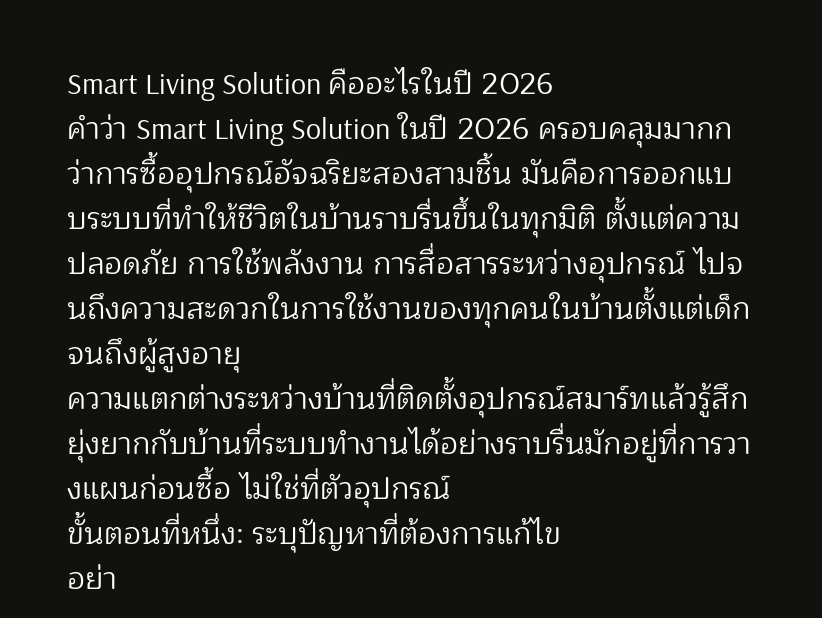Smart Living Solution คืออะไรในปี 2026
คำว่า Smart Living Solution ในปี 2026 ครอบคลุมมากกว่าการซื้ออุปกรณ์อัจฉริยะสองสามชิ้น มันคือการออกแบบระบบที่ทำให้ชีวิตในบ้านราบรื่นขึ้นในทุกมิติ ตั้งแต่ความปลอดภัย การใช้พลังงาน การสื่อสารระหว่างอุปกรณ์ ไปจนถึงความสะดวกในการใช้งานของทุกคนในบ้านตั้งแต่เด็กจนถึงผู้สูงอายุ
ความแตกต่างระหว่างบ้านที่ติดตั้งอุปกรณ์สมาร์ทแล้วรู้สึกยุ่งยากกับบ้านที่ระบบทำงานได้อย่างราบรื่นมักอยู่ที่การวางแผนก่อนซื้อ ไม่ใช่ที่ตัวอุปกรณ์
ขั้นตอนที่หนึ่ง: ระบุปัญหาที่ต้องการแก้ไข
อย่า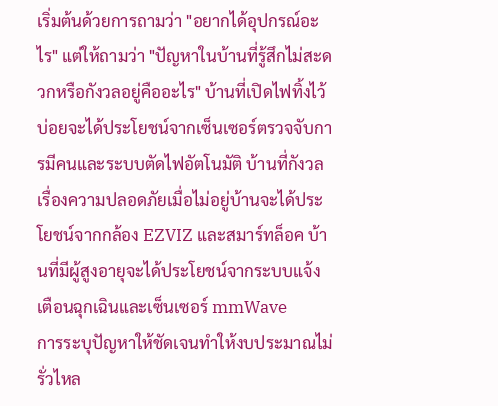เริ่มต้นด้วยการถามว่า "อยากได้อุปกรณ์อะไร" แต่ให้ถามว่า "ปัญหาในบ้านที่รู้สึกไม่สะดวกหรือกังวลอยู่คืออะไร" บ้านที่เปิดไฟทิ้งไว้บ่อยจะได้ประโยชน์จากเซ็นเซอร์ตรวจจับการมีคนและระบบตัดไฟอัตโนมัติ บ้านที่กังวลเรื่องความปลอดภัยเมื่อไม่อยู่บ้านจะได้ประโยชน์จากกล้อง EZVIZ และสมาร์ทล็อค บ้านที่มีผู้สูงอายุจะได้ประโยชน์จากระบบแจ้งเตือนฉุกเฉินและเซ็นเซอร์ mmWave
การระบุปัญหาให้ชัดเจนทำให้งบประมาณไม่รั่วไหล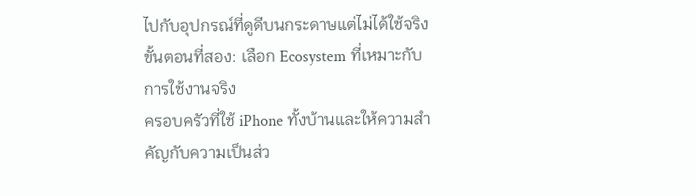ไปกับอุปกรณ์ที่ดูดีบนกระดาษแต่ไม่ได้ใช้จริง
ขั้นตอนที่สอง: เลือก Ecosystem ที่เหมาะกับการใช้งานจริง
ครอบครัวที่ใช้ iPhone ทั้งบ้านและให้ความสำคัญกับความเป็นส่ว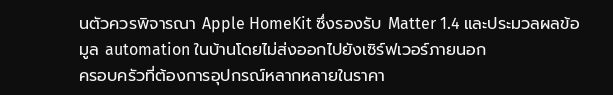นตัวควรพิจารณา Apple HomeKit ซึ่งรองรับ Matter 1.4 และประมวลผลข้อมูล automation ในบ้านโดยไม่ส่งออกไปยังเซิร์ฟเวอร์ภายนอก
ครอบครัวที่ต้องการอุปกรณ์หลากหลายในราคา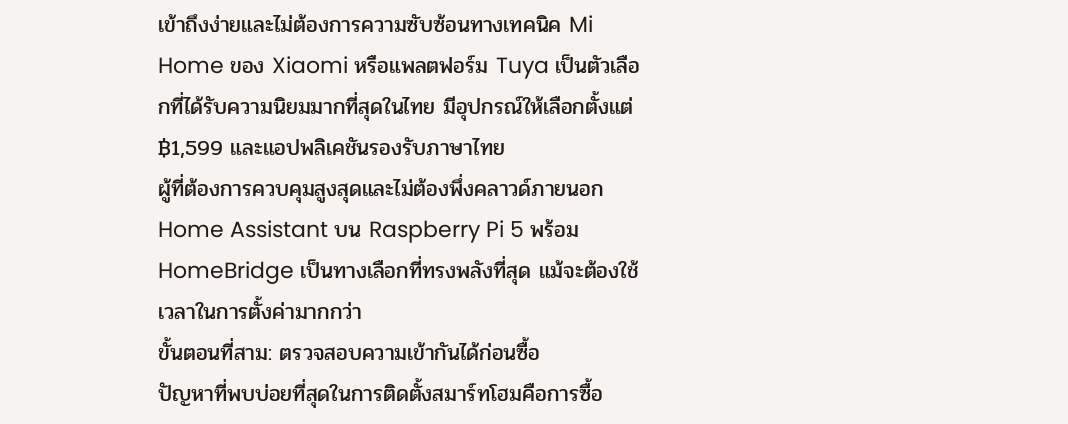เข้าถึงง่ายและไม่ต้องการความซับซ้อนทางเทคนิค Mi Home ของ Xiaomi หรือแพลตฟอร์ม Tuya เป็นตัวเลือกที่ได้รับความนิยมมากที่สุดในไทย มีอุปกรณ์ให้เลือกตั้งแต่ ฿1,599 และแอปพลิเคชันรองรับภาษาไทย
ผู้ที่ต้องการควบคุมสูงสุดและไม่ต้องพึ่งคลาวด์ภายนอก Home Assistant บน Raspberry Pi 5 พร้อม HomeBridge เป็นทางเลือกที่ทรงพลังที่สุด แม้จะต้องใช้เวลาในการตั้งค่ามากกว่า
ขั้นตอนที่สาม: ตรวจสอบความเข้ากันได้ก่อนซื้อ
ปัญหาที่พบบ่อยที่สุดในการติดตั้งสมาร์ทโฮมคือการซื้อ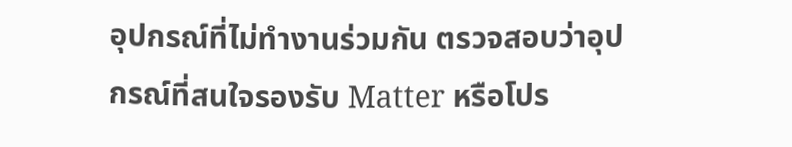อุปกรณ์ที่ไม่ทำงานร่วมกัน ตรวจสอบว่าอุปกรณ์ที่สนใจรองรับ Matter หรือโปร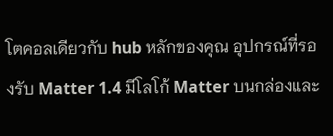โตคอลเดียวกับ hub หลักของคุณ อุปกรณ์ที่รองรับ Matter 1.4 มีโลโก้ Matter บนกล่องและ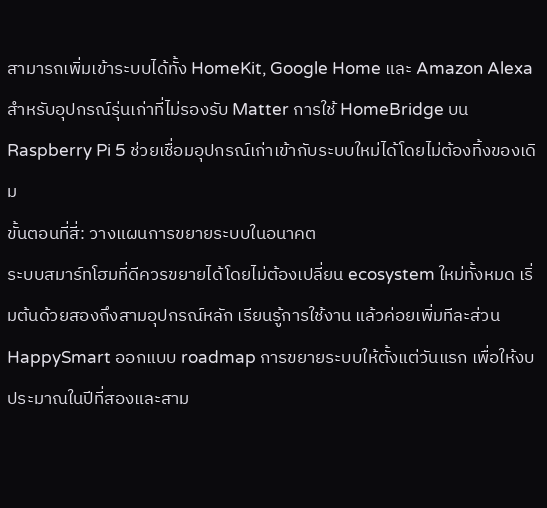สามารถเพิ่มเข้าระบบได้ทั้ง HomeKit, Google Home และ Amazon Alexa
สำหรับอุปกรณ์รุ่นเก่าที่ไม่รองรับ Matter การใช้ HomeBridge บน Raspberry Pi 5 ช่วยเชื่อมอุปกรณ์เก่าเข้ากับระบบใหม่ได้โดยไม่ต้องทิ้งของเดิม
ขั้นตอนที่สี่: วางแผนการขยายระบบในอนาคต
ระบบสมาร์ทโฮมที่ดีควรขยายได้โดยไม่ต้องเปลี่ยน ecosystem ใหม่ทั้งหมด เริ่มต้นด้วยสองถึงสามอุปกรณ์หลัก เรียนรู้การใช้งาน แล้วค่อยเพิ่มทีละส่วน HappySmart ออกแบบ roadmap การขยายระบบให้ตั้งแต่วันแรก เพื่อให้งบประมาณในปีที่สองและสาม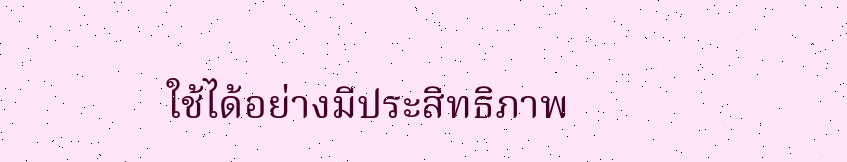ใช้ได้อย่างมีประสิทธิภาพ